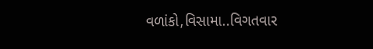વળાંકો,વિસામા..વિગતવાર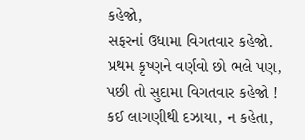કહેજો,
સફરનાં ઉધામા વિગતવાર કહેજો.
પ્રથમ કૃષ્ણને વર્ણવો છો ભલે પણ,
પછી તો સુદામા વિગતવાર કહેજો !
કઈ લાગણીથી દઝાયા, ન કહેતા,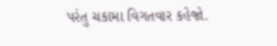પરંતુ ચકામા વિગતવાર કહેજો.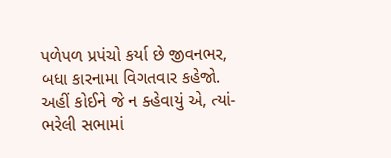પળેપળ પ્રપંચો કર્યા છે જીવનભર,
બધા કારનામા વિગતવાર કહેજો.
અહીં કોઈને જે ન ક્હેવાયું એ, ત્યાં-
ભરેલી સભામાં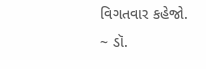વિગતવાર કહેજો.
~ ડૉ.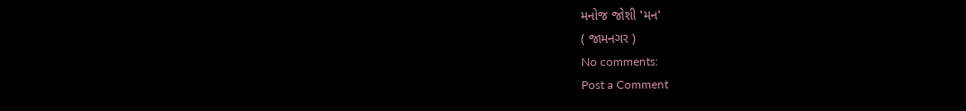મનોજ જોશી 'મન'
( જામનગર )
No comments:
Post a Comment